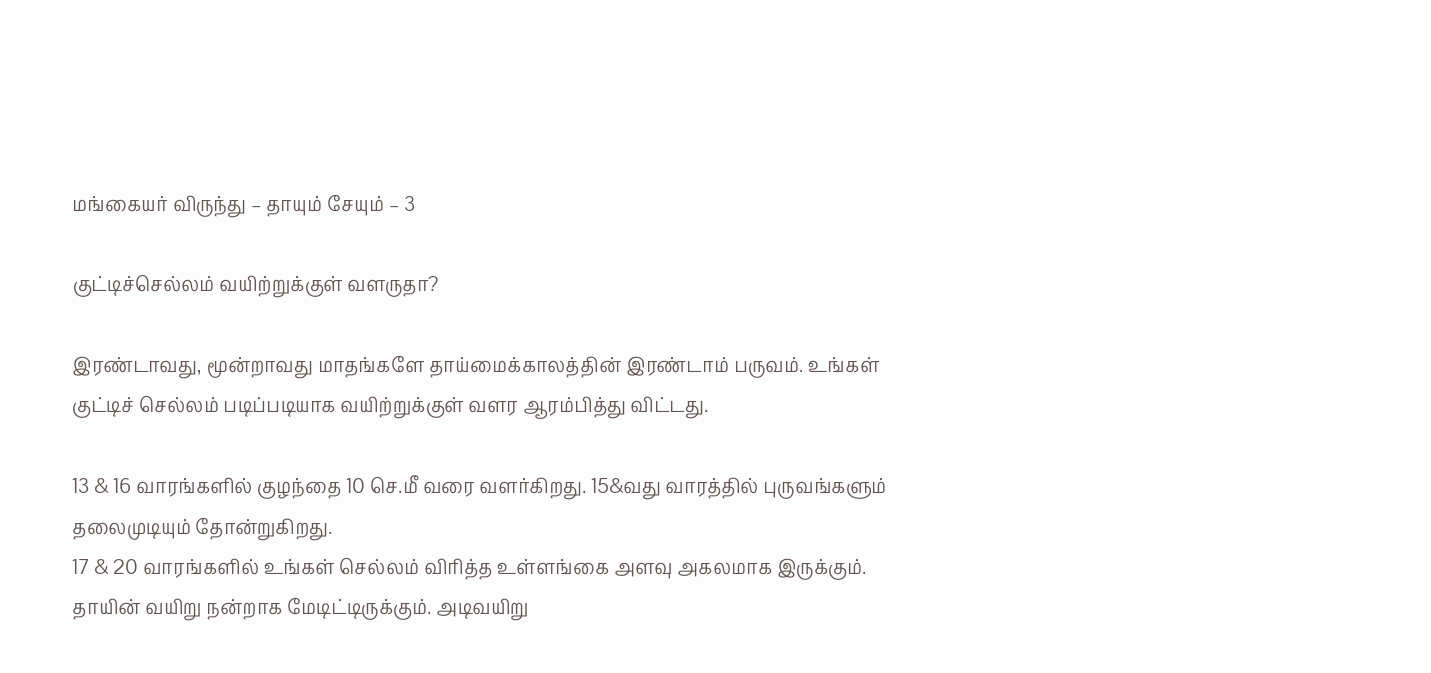மங்கையர் விருந்து – தாயும் சேயும் – 3

குட்டிச்செல்லம் வயிற்றுக்குள் வளருதா?

இரண்டாவது, மூன்றாவது மாதங்களே தாய்மைக்காலத்தின் இரண்டாம் பருவம். உங்கள் குட்டிச் செல்லம் படிப்படியாக வயிற்றுக்குள் வளர ஆரம்பித்து விட்டது.

13 & 16 வாரங்களில் குழந்தை 10 செ.மீ வரை வளர்கிறது. 15&வது வாரத்தில் புருவங்களும் தலைமுடியும் தோன்றுகிறது.
17 & 20 வாரங்களில் உங்கள் செல்லம் விரித்த உள்ளங்கை அளவு அகலமாக இருக்கும். தாயின் வயிறு நன்றாக மேடிட்டிருக்கும். அடிவயிறு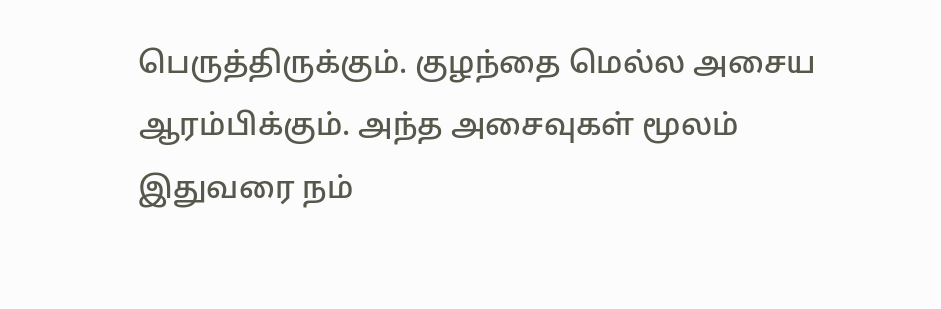பெருத்திருக்கும். குழந்தை மெல்ல அசைய ஆரம்பிக்கும். அந்த அசைவுகள் மூலம் இதுவரை நம்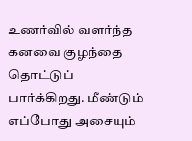உணர்வில் வளர்ந்த கனவை குழந்தை தொட்டுப் பார்க்கிறது. மீண்டும் எப்போது அசையும்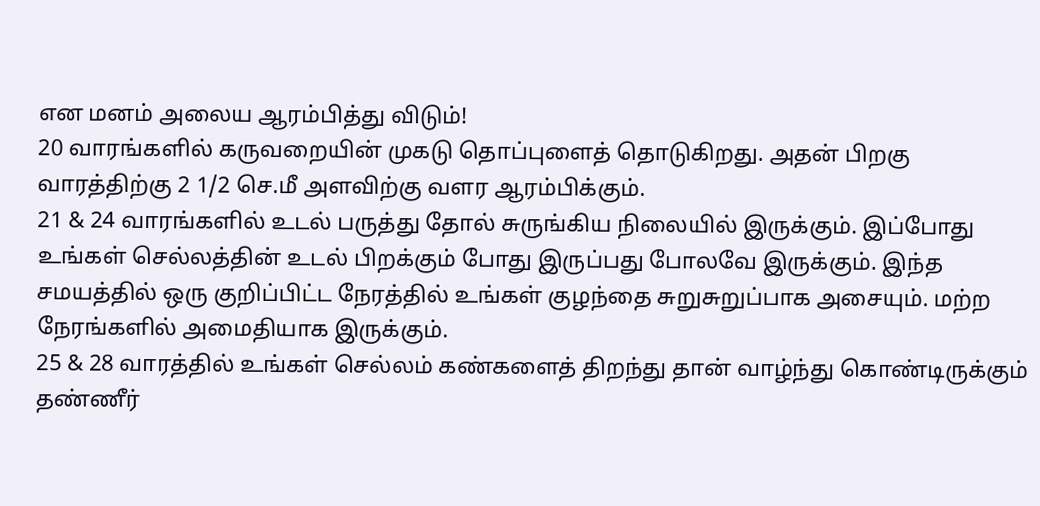என மனம் அலைய ஆரம்பித்து விடும்!
20 வாரங்களில் கருவறையின் முகடு தொப்புளைத் தொடுகிறது. அதன் பிறகு வாரத்திற்கு 2 1/2 செ.மீ அளவிற்கு வளர ஆரம்பிக்கும்.
21 & 24 வாரங்களில் உடல் பருத்து தோல் சுருங்கிய நிலையில் இருக்கும். இப்போது உங்கள் செல்லத்தின் உடல் பிறக்கும் போது இருப்பது போலவே இருக்கும். இந்த சமயத்தில் ஒரு குறிப்பிட்ட நேரத்தில் உங்கள் குழந்தை சுறுசுறுப்பாக அசையும். மற்ற நேரங்களில் அமைதியாக இருக்கும்.
25 & 28 வாரத்தில் உங்கள் செல்லம் கண்களைத் திறந்து தான் வாழ்ந்து கொண்டிருக்கும் தண்ணீர்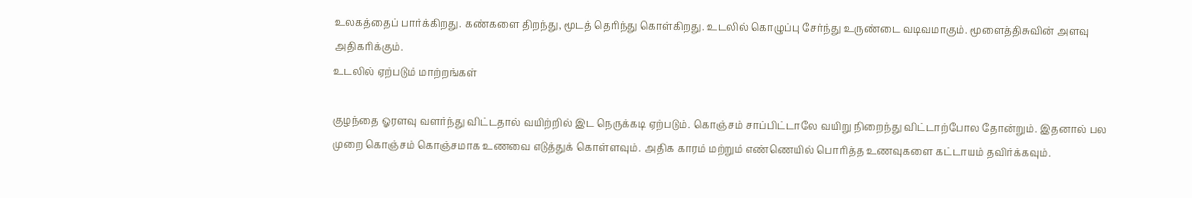உலகத்தைப் பார்க்கிறது. கண்களை திறந்து, மூடத் தெரிந்து கொள்கிறது. உடலில் கொழுப்பு சேர்ந்து உருண்டை வடிவமாகும். மூளைத்திசுவின் அளவு அதிகரிக்கும்.
உடலில் ஏற்படும் மாற்றங்கள்

குழந்தை ஓரளவு வளர்ந்து விட்டதால் வயிற்றில் இட நெருக்கடி ஏற்படும். கொஞ்சம் சாப்பிட்டாலே வயிறு நிறைந்து விட்டாற்போல தோன்றும். இதனால் பல முறை கொஞ்சம் கொஞ்சமாக உணவை எடுத்துக் கொள்ளவும். அதிக காரம் மற்றும் எண்ணெயில் பொரித்த உணவுகளை கட்டாயம் தவிர்க்கவும்.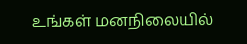உங்கள் மனநிலையில்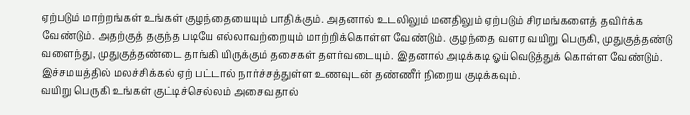ஏற்படும் மாற்றங்கள் உங்கள் குழந்தையையும் பாதிக்கும். அதனால் உடலிலும் மனதிலும் ஏற்படும் சிரமங்களைத் தவிர்க்க வேண்டும். அதற்குத் தகுந்த படியே எல்லாவற்றையும் மாற்றிக்கொள்ள வேண்டும். குழந்தை வளர வயிறு பெருகி, முதுகுத்தண்டு வளைந்து, முதுகுத்தண்டை தாங்கி யிருக்கும் தசைகள் தளர்வடையும். இதனால் அடிக்கடி ஓய்வெடுத்துக் கொள்ள வேண்டும்.
இச்சமயத்தில் மலச்சிக்கல் ஏற் பட்டால் நார்ச்சத்துள்ள உணவுடன் தண்ணீர் நிறைய குடிக்கவும்.
வயிறு பெருகி உங்கள் குட்டிச்செல்லம் அசைவதால்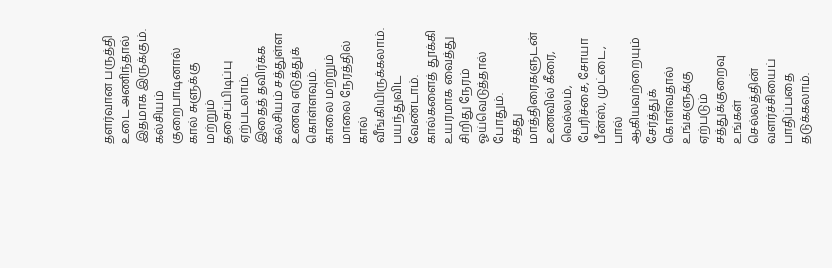தளர்வான பருத்தி உடை அணிந்தால் இதமாக இருக்கும்.
கல்சியம் குறைபாடினால் கால் சுளுக்கு மற்றும் தசைப்பிடிப்பு ஏற்படலாம். இதைத் தவிர்க்க கல்சியம் சத்துள்ள உணவு எடுத்துக் கொள்ளவும்.
காலை மற்றும் மாலை நேரத்தில் கால் வீங்கியிருக்கலாம். பயந்துவிட வேண்டாம். கால்களைத் தூக்கி உயரமாக வைத்து சிறிது நேரம் ஓய்வெடுத்தால் போதும்.
சத்து மாத்திரைகளுடன் உணவில் கீரை, வெல்லம், பேரிச்சை, சோயா பீன்ஸ், முட்டை, பால் ஆகியவற்றையும் சேர்த்துக் கொள்வதால் உங்களுக்கு ஏற்படும் சத்துக்குறைவு உங்கள் செல்லத்தின் வளர்ச்சியைப் பாதிப்பதை தடுக்கலாம்.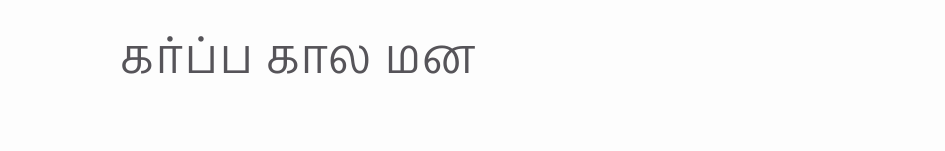கர்ப்ப கால மன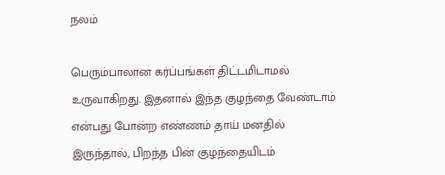நலம்

பெரும்பாலான கர்ப்பங்கள் திட்டமிடாமல் உருவாகிறது. இதனால் இந்த குழந்தை வேண்டாம் என்பது போன்ற எண்ணம் தாய் மனதில் இருந்தால், பிறந்த பின் குழந்தையிடம்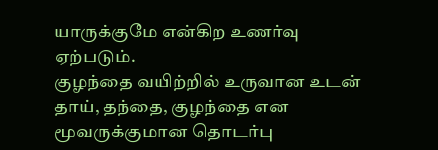யாருக்குமே என்கிற உணர்வு ஏற்படும்.
குழந்தை வயிற்றில் உருவான உடன் தாய், தந்தை, குழந்தை என மூவருக்குமான தொடர்பு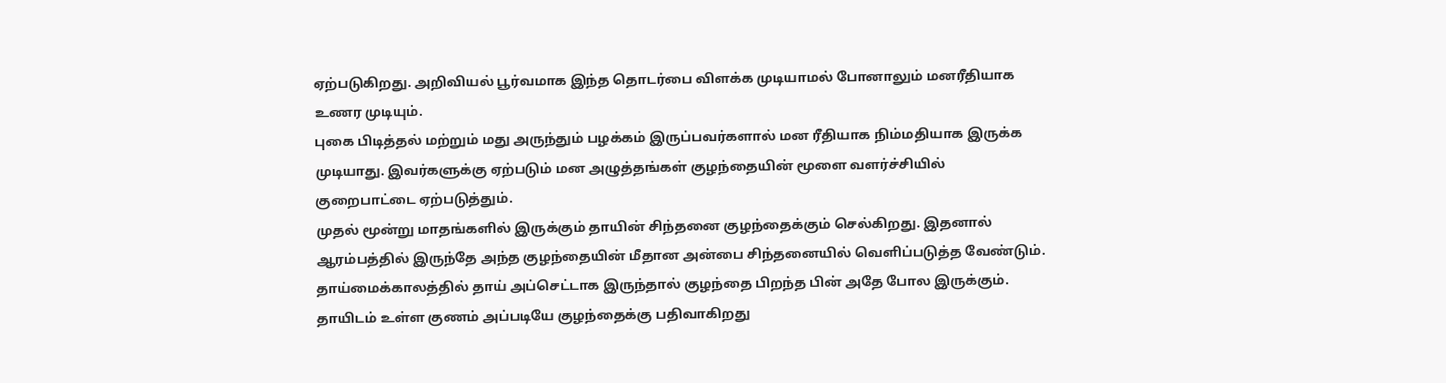ஏற்படுகிறது. அறிவியல் பூர்வமாக இந்த தொடர்பை விளக்க முடியாமல் போனாலும் மனரீதியாக உணர முடியும்.
புகை பிடித்தல் மற்றும் மது அருந்தும் பழக்கம் இருப்பவர்களால் மன ரீதியாக நிம்மதியாக இருக்க முடியாது. இவர்களுக்கு ஏற்படும் மன அழுத்தங்கள் குழந்தையின் மூளை வளர்ச்சியில் குறைபாட்டை ஏற்படுத்தும்.
முதல் மூன்று மாதங்களில் இருக்கும் தாயின் சிந்தனை குழந்தைக்கும் செல்கிறது. இதனால் ஆரம்பத்தில் இருந்தே அந்த குழந்தையின் மீதான அன்பை சிந்தனையில் வெளிப்படுத்த வேண்டும்.
தாய்மைக்காலத்தில் தாய் அப்செட்டாக இருந்தால் குழந்தை பிறந்த பின் அதே போல இருக்கும். தாயிடம் உள்ள குணம் அப்படியே குழந்தைக்கு பதிவாகிறது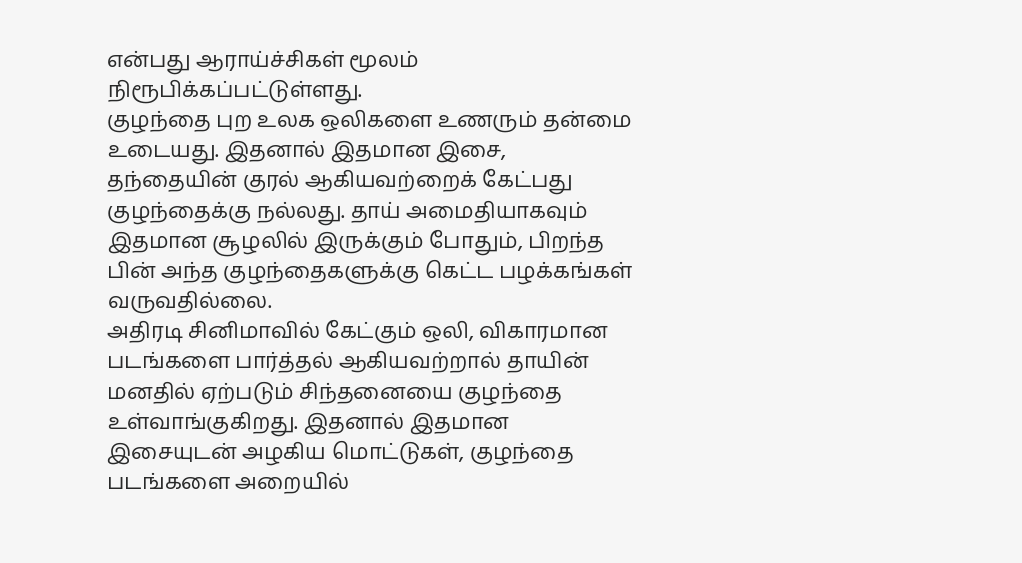என்பது ஆராய்ச்சிகள் மூலம் நிரூபிக்கப்பட்டுள்ளது.
குழந்தை புற உலக ஒலிகளை உணரும் தன்மை உடையது. இதனால் இதமான இசை, தந்தையின் குரல் ஆகியவற்றைக் கேட்பது குழந்தைக்கு நல்லது. தாய் அமைதியாகவும் இதமான சூழலில் இருக்கும் போதும், பிறந்த பின் அந்த குழந்தைகளுக்கு கெட்ட பழக்கங்கள் வருவதில்லை.
அதிரடி சினிமாவில் கேட்கும் ஒலி, விகாரமான படங்களை பார்த்தல் ஆகியவற்றால் தாயின் மனதில் ஏற்படும் சிந்தனையை குழந்தை உள்வாங்குகிறது. இதனால் இதமான இசையுடன் அழகிய மொட்டுகள், குழந்தை படங்களை அறையில்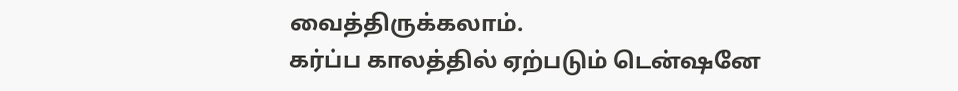வைத்திருக்கலாம்.
கர்ப்ப காலத்தில் ஏற்படும் டென்ஷனே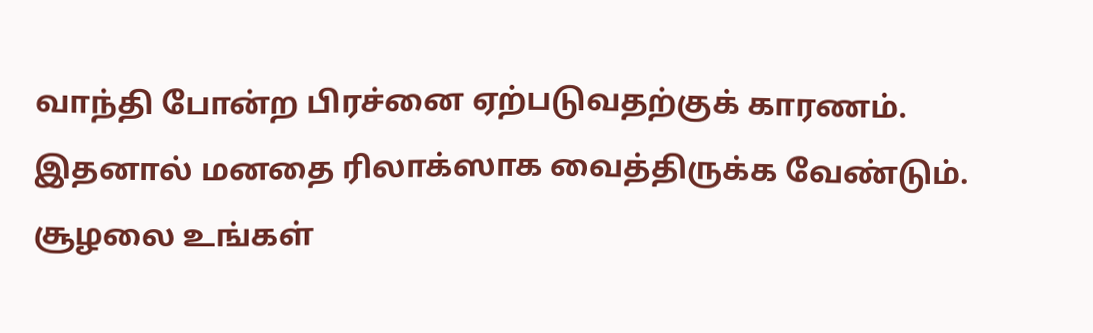வாந்தி போன்ற பிரச்னை ஏற்படுவதற்குக் காரணம். இதனால் மனதை ரிலாக்ஸாக வைத்திருக்க வேண்டும். சூழலை உங்கள்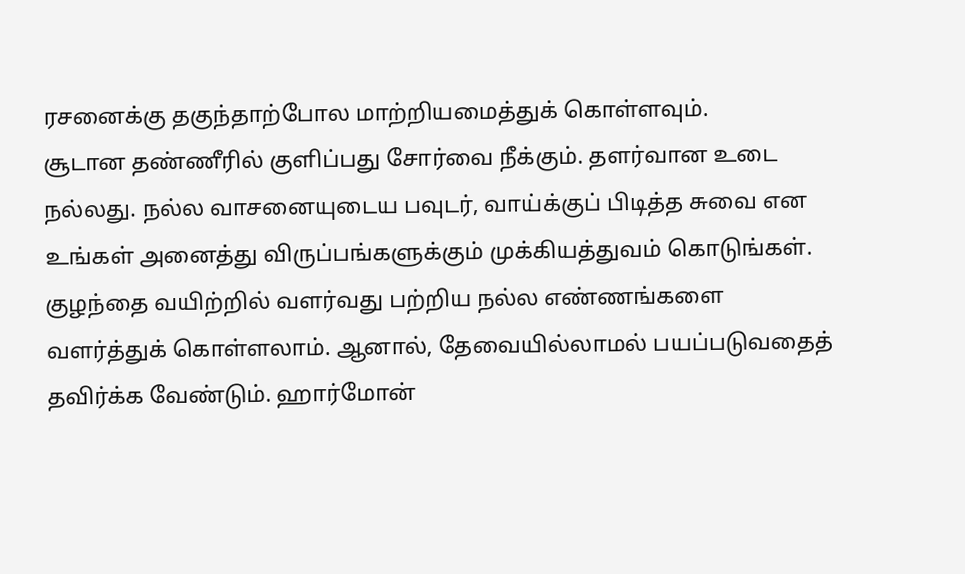ரசனைக்கு தகுந்தாற்போல மாற்றியமைத்துக் கொள்ளவும்.
சூடான தண்ணீரில் குளிப்பது சோர்வை நீக்கும். தளர்வான உடை நல்லது. நல்ல வாசனையுடைய பவுடர், வாய்க்குப் பிடித்த சுவை என உங்கள் அனைத்து விருப்பங்களுக்கும் முக்கியத்துவம் கொடுங்கள்.
குழந்தை வயிற்றில் வளர்வது பற்றிய நல்ல எண்ணங்களை வளர்த்துக் கொள்ளலாம். ஆனால், தேவையில்லாமல் பயப்படுவதைத் தவிர்க்க வேண்டும். ஹார்மோன்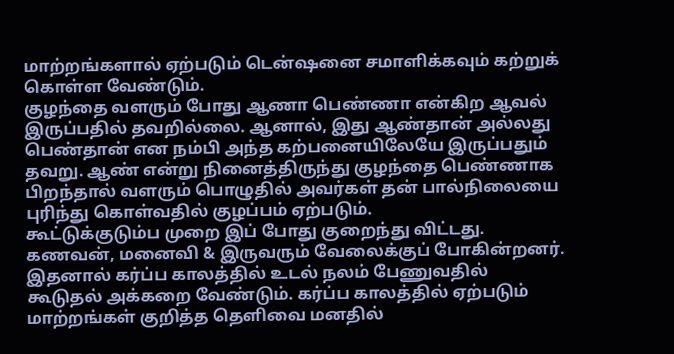மாற்றங்களால் ஏற்படும் டென்ஷனை சமாளிக்கவும் கற்றுக் கொள்ள வேண்டும்.
குழந்தை வளரும் போது ஆணா பெண்ணா என்கிற ஆவல் இருப்பதில் தவறில்லை. ஆனால், இது ஆண்தான் அல்லது பெண்தான் என நம்பி அந்த கற்பனையிலேயே இருப்பதும் தவறு. ஆண் என்று நினைத்திருந்து குழந்தை பெண்ணாக பிறந்தால் வளரும் பொழுதில் அவர்கள் தன் பால்நிலையை புரிந்து கொள்வதில் குழப்பம் ஏற்படும்.
கூட்டுக்குடும்ப முறை இப் போது குறைந்து விட்டது. கணவன், மனைவி & இருவரும் வேலைக்குப் போகின்றனர். இதனால் கர்ப்ப காலத்தில் உடல் நலம் பேணுவதில் கூடுதல் அக்கறை வேண்டும். கர்ப்ப காலத்தில் ஏற்படும் மாற்றங்கள் குறித்த தெளிவை மனதில்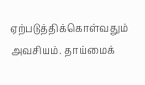ஏற்படுத்திக்கொள்வதும் அவசியம். தாய்மைக்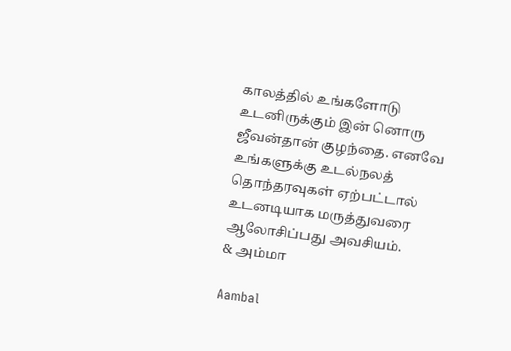காலத்தில் உங்களோடு உடனிருக்கும் இன் னொரு ஜீவன்தான் குழந்தை. எனவே உங்களுக்கு உடல்நலத் தொந்தரவுகள் ஏற்பட்டால் உடனடியாக மருத்துவரை ஆலோசிப்பது அவசியம்.
& அம்மா

Aambal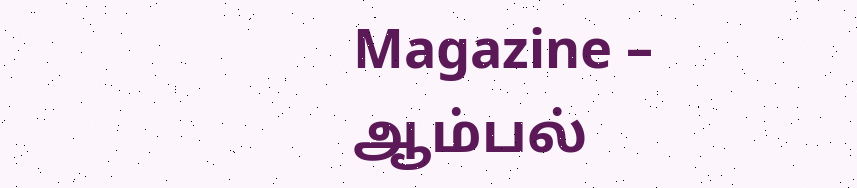Magazine – ஆம்பல்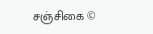சஞ்சிகை ©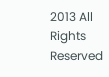2013 All Rights Reserved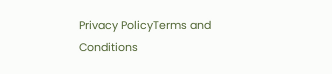Privacy PolicyTerms and Conditions